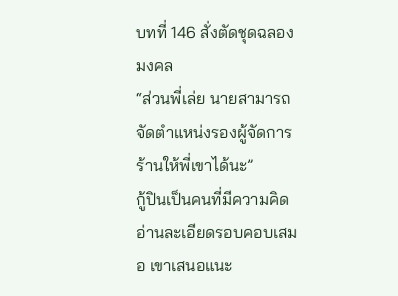บทที่ 146 สั่งตัดชุดฉลองมงคล
“ส่วนพี่เล่ย นายสามารถจัดตำแหน่งรองผู้จัดการร้านให้พี่เขาได้นะ”
กู้ปินเป็นคนที่มีความคิดอ่านละเอียดรอบคอบเสมอ เขาเสนอแนะ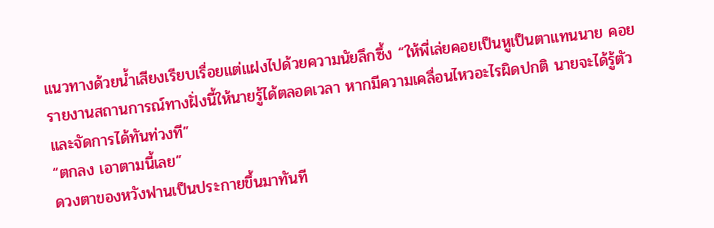แนวทางด้วยน้ำเสียงเรียบเรื่อยแต่แฝงไปด้วยความนัยลึกซึ้ง “ให้พี่เล่ยคอยเป็นหูเป็นตาแทนนาย คอยรายงานสถานการณ์ทางฝั่งนี้ให้นายรู้ได้ตลอดเวลา หากมีความเคลื่อนไหวอะไรผิดปกติ นายจะได้รู้ตัวและจัดการได้ทันท่วงที”
“ตกลง เอาตามนี้เลย”
ดวงตาของหวังฟานเป็นประกายขึ้นมาทันที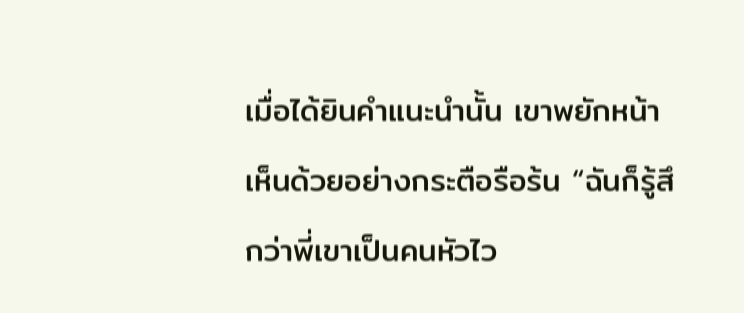เมื่อได้ยินคำแนะนำนั้น เขาพยักหน้าเห็นด้วยอย่างกระตือรือร้น “ฉันก็รู้สึกว่าพี่เขาเป็นคนหัวไว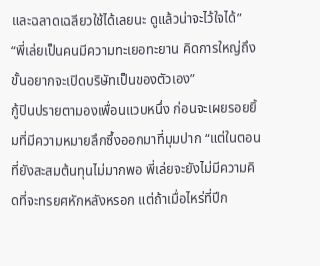และฉลาดเฉลียวใช้ได้เลยนะ ดูแล้วน่าจะไว้ใจได้”
“พี่เล่ยเป็นคนมีความทะเยอทะยาน คิดการใหญ่ถึงขั้นอยากจะเปิดบริษัทเป็นของตัวเอง”
กู้ปินปรายตามองเพื่อนแวบหนึ่ง ก่อนจะเผยรอยยิ้มที่มีความหมายลึกซึ้งออกมาที่มุมปาก “แต่ในตอนที่ยังสะสมต้นทุนไม่มากพอ พี่เล่ยจะยังไม่มีความคิดที่จะทรยศหักหลังหรอก แต่ถ้าเมื่อไหร่ที่ปีก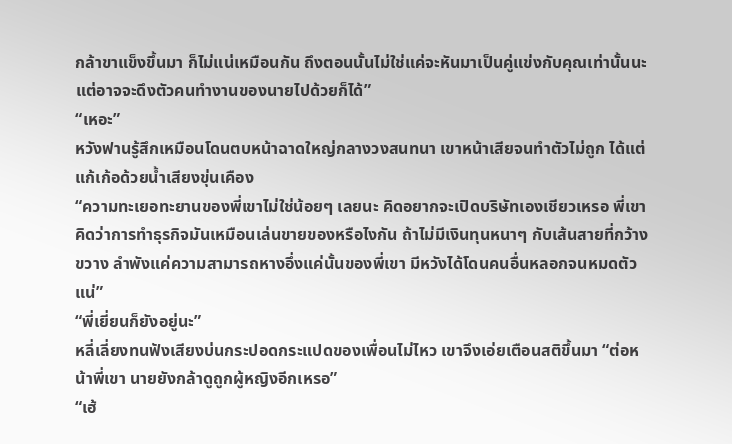กล้าขาแข็งขึ้นมา ก็ไม่แน่เหมือนกัน ถึงตอนนั้นไม่ใช่แค่จะหันมาเป็นคู่แข่งกับคุณเท่านั้นนะ แต่อาจจะดึงตัวคนทำงานของนายไปด้วยก็ได้”
“เหอะ”
หวังฟานรู้สึกเหมือนโดนตบหน้าฉาดใหญ่กลางวงสนทนา เขาหน้าเสียจนทำตัวไม่ถูก ได้แต่แก้เก้อด้วยน้ำเสียงขุ่นเคือง
“ความทะเยอทะยานของพี่เขาไม่ใช่น้อยๆ เลยนะ คิดอยากจะเปิดบริษัทเองเชียวเหรอ พี่เขาคิดว่าการทำธุรกิจมันเหมือนเล่นขายของหรือไงกัน ถ้าไม่มีเงินทุนหนาๆ กับเส้นสายที่กว้างขวาง ลำพังแค่ความสามารถหางอึ่งแค่นั้นของพี่เขา มีหวังได้โดนคนอื่นหลอกจนหมดตัวแน่”
“พี่เยี่ยนก็ยังอยู่นะ”
หลี่เลี่ยงทนฟังเสียงบ่นกระปอดกระแปดของเพื่อนไม่ไหว เขาจึงเอ่ยเตือนสติขึ้นมา “ต่อหน้าพี่เขา นายยังกล้าดูถูกผู้หญิงอีกเหรอ”
“เฮ้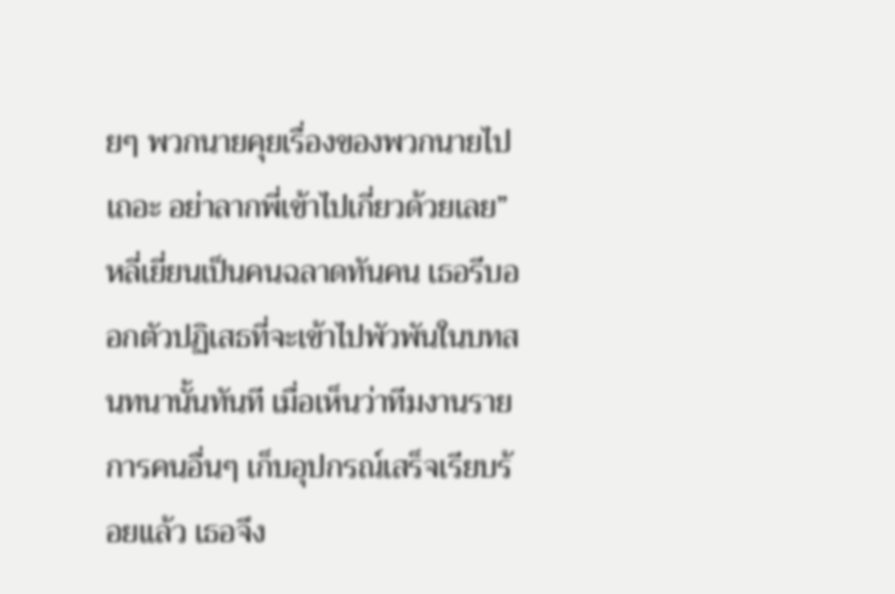ยๆ พวกนายคุยเรื่องของพวกนายไปเถอะ อย่าลากพี่เข้าไปเกี่ยวด้วยเลย”
หลี่เยี่ยนเป็นคนฉลาดทันคน เธอรีบออกตัวปฏิเสธที่จะเข้าไปพัวพันในบทสนทนานั้นทันที เมื่อเห็นว่าทีมงานรายการคนอื่นๆ เก็บอุปกรณ์เสร็จเรียบร้อยแล้ว เธอจึง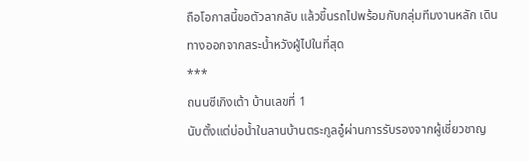ถือโอกาสนี้ขอตัวลากลับ แล้วขึ้นรถไปพร้อมกับกลุ่มทีมงานหลัก เดินทางออกจากสระน้ำหวังฝู่ไปในที่สุด
***
ถนนซีเกิงเต้า บ้านเลขที่ 1
นับตั้งแต่บ่อน้ำในลานบ้านตระกูลอู๋ผ่านการรับรองจากผู้เชี่ยวชาญ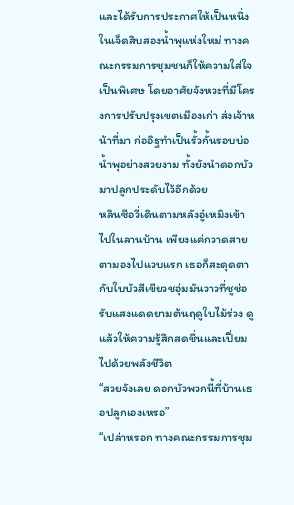และได้รับการประกาศให้เป็นหนึ่งในเจ็ดสิบสองน้ำพุแห่งใหม่ ทางคณะกรรมการชุมชนก็ให้ความใส่ใจเป็นพิเศษ โดยอาศัยจังหวะที่มีโครงการปรับปรุงเขตเมืองเก่า ส่งเจ้าหน้าที่มา ก่ออิฐทำเป็นรั้วกั้นรอบบ่อน้ำพุอย่างสวยงาม ทั้งยังนำดอกบัวมาปลูกประดับไว้อีกด้วย
หลินซีอวี่เดินตามหลังอู๋เหมิงเข้าไปในลานบ้าน เพียงแค่กวาดสายตามองไปแวบแรก เธอก็สะดุดตากับใบบัวสีเขียวชอุ่มมันวาวที่ชูช่อรับแสงแดดยามต้นฤดูใบไม้ร่วง ดูแล้วให้ความรู้สึกสดชื่นและเปี่ยมไปด้วยพลังชีวิต
“สวยจังเลย ดอกบัวพวกนี้ที่บ้านเธอปลูกเองเหรอ”
“เปล่าหรอก ทางคณะกรรมการชุม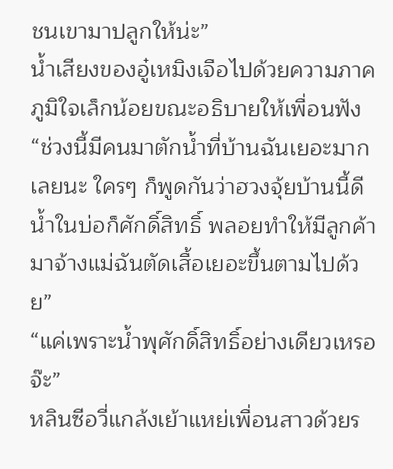ชนเขามาปลูกให้น่ะ”
น้ำเสียงของอู๋เหมิงเจือไปด้วยความภาคภูมิใจเล็กน้อยขณะอธิบายให้เพื่อนฟัง “ช่วงนี้มีคนมาตักน้ำที่บ้านฉันเยอะมากเลยนะ ใครๆ ก็พูดกันว่าฮวงจุ้ยบ้านนี้ดี น้ำในบ่อก็ศักดิ์สิทธิ์ พลอยทำให้มีลูกค้ามาจ้างแม่ฉันตัดเสื้อเยอะขึ้นตามไปด้วย”
“แค่เพราะน้ำพุศักดิ์สิทธิ์อย่างเดียวเหรอจ๊ะ”
หลินซีอวี่แกล้งเย้าแหย่เพื่อนสาวด้วยร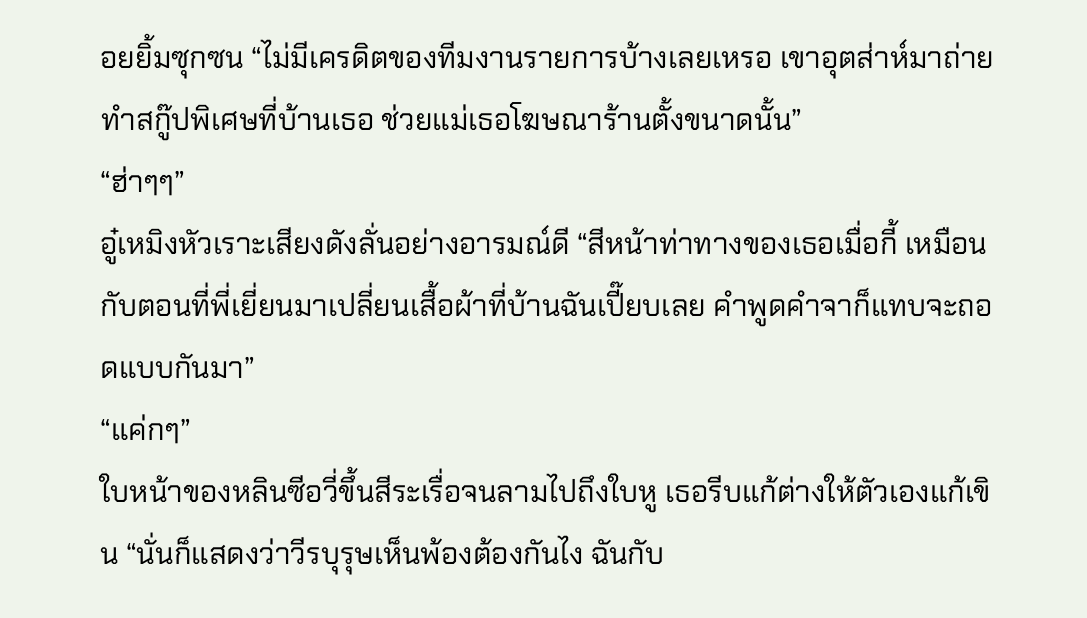อยยิ้มซุกซน “ไม่มีเครดิตของทีมงานรายการบ้างเลยเหรอ เขาอุตส่าห์มาถ่ายทำสกู๊ปพิเศษที่บ้านเธอ ช่วยแม่เธอโฆษณาร้านตั้งขนาดนั้น”
“ฮ่าๆๆ”
อู๋เหมิงหัวเราะเสียงดังลั่นอย่างอารมณ์ดี “สีหน้าท่าทางของเธอเมื่อกี้ เหมือนกับตอนที่พี่เยี่ยนมาเปลี่ยนเสื้อผ้าที่บ้านฉันเปี๊ยบเลย คำพูดคำจาก็แทบจะถอดแบบกันมา”
“แค่กๆ”
ใบหน้าของหลินซีอวี่ขึ้นสีระเรื่อจนลามไปถึงใบหู เธอรีบแก้ต่างให้ตัวเองแก้เขิน “นั่นก็แสดงว่าวีรบุรุษเห็นพ้องต้องกันไง ฉันกับ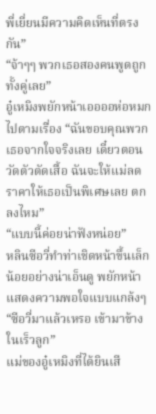พี่เยี่ยนมีความคิดเห็นที่ตรงกัน”
“จ้าๆๆ พวกเธอสองคนพูดถูกทั้งคู่เลย”
อู๋เหมิงพยักหน้าเออออห่อหมกไปตามเรื่อง “ฉันขอบคุณพวกเธอจากใจจริงเลย เดี๋ยวตอนวัดตัวตัดเสื้อ ฉันจะให้แม่ลดราคาให้เธอเป็นพิเศษเลย ตกลงไหม”
“แบบนี้ค่อยน่าฟังหน่อย”
หลินซีอวี่ทำท่าเชิดหน้าขึ้นเล็กน้อยอย่างน่าเอ็นดู พยักหน้าแสดงความพอใจแบบแกล้งๆ
“ซีอวี่มาแล้วเหรอ เข้ามาข้างในเร็วลูก”
แม่ของอู๋เหมิงที่ได้ยินเสี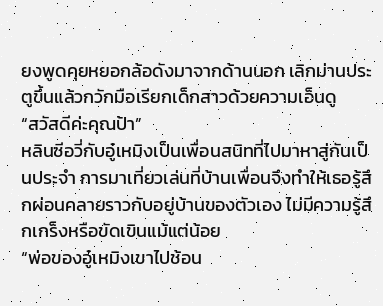ยงพูดคุยหยอกล้อดังมาจากด้านนอก เลิกม่านประตูขึ้นแล้วกวักมือเรียกเด็กสาวด้วยความเอ็นดู
“สวัสดีค่ะคุณป้า”
หลินซีอวี่กับอู๋เหมิงเป็นเพื่อนสนิทที่ไปมาหาสู่กันเป็นประจำ การมาเที่ยวเล่นที่บ้านเพื่อนจึงทำให้เธอรู้สึกผ่อนคลายราวกับอยู่บ้านของตัวเอง ไม่มีความรู้สึกเกร็งหรือขัดเขินแม้แต่น้อย
“พ่อของอู๋เหมิงเขาไปช้อน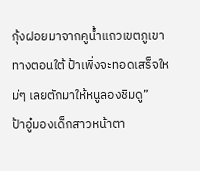กุ้งฝอยมาจากคูน้ำแถวเขตภูเขาทางตอนใต้ ป้าเพิ่งจะทอดเสร็จใหม่ๆ เลยตักมาให้หนูลองชิมดู”
ป้าอู๋มองเด็กสาวหน้าตา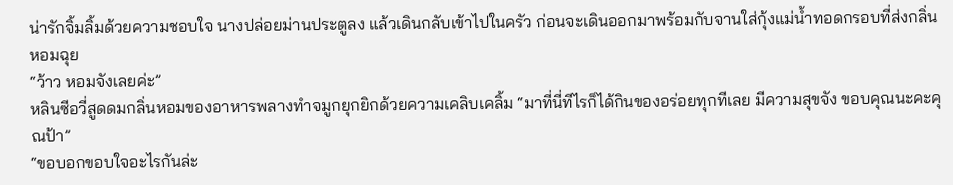น่ารักจิ้มลิ้มด้วยความชอบใจ นางปล่อยม่านประตูลง แล้วเดินกลับเข้าไปในครัว ก่อนจะเดินออกมาพร้อมกับจานใส่กุ้งแม่น้ำทอดกรอบที่ส่งกลิ่นหอมฉุย
“ว้าว หอมจังเลยค่ะ”
หลินซีอวี่สูดดมกลิ่นหอมของอาหารพลางทำจมูกยุกยิกด้วยความเคลิบเคลิ้ม “มาที่นี่ทีไรก็ได้กินของอร่อยทุกทีเลย มีความสุขจัง ขอบคุณนะคะคุณป้า”
“ขอบอกขอบใจอะไรกันล่ะ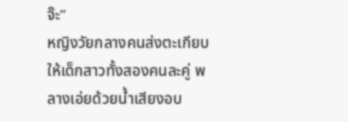จ๊ะ”
หญิงวัยกลางคนส่งตะเกียบให้เด็กสาวทั้งสองคนละคู่ พลางเอ่ยด้วยน้ำเสียงอบ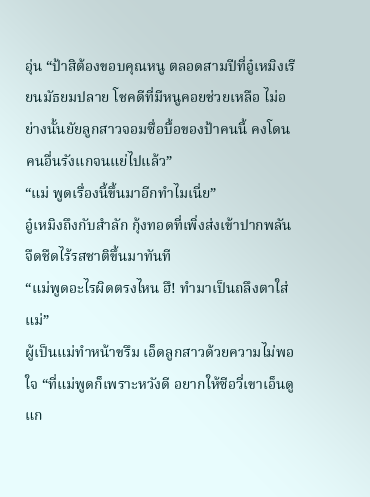อุ่น “ป้าสิต้องขอบคุณหนู ตลอดสามปีที่อู๋เหมิงเรียนมัธยมปลาย โชคดีที่มีหนูคอยช่วยเหลือ ไม่อย่างนั้นยัยลูกสาวจอมซื่อบื้อของป้าคนนี้ คงโดนคนอื่นรังแกจนแย่ไปแล้ว”
“แม่ พูดเรื่องนี้ขึ้นมาอีกทำไมเนี่ย”
อู๋เหมิงถึงกับสำลัก กุ้งทอดที่เพิ่งส่งเข้าปากพลันจืดชืดไร้รสชาติขึ้นมาทันที
“แม่พูดอะไรผิดตรงไหน ฮึ! ทำมาเป็นถลึงตาใส่แม่”
ผู้เป็นแม่ทำหน้าขรึม เอ็ดลูกสาวด้วยความไม่พอใจ “ที่แม่พูดก็เพราะหวังดี อยากให้ซีอวี่เขาเอ็นดูแก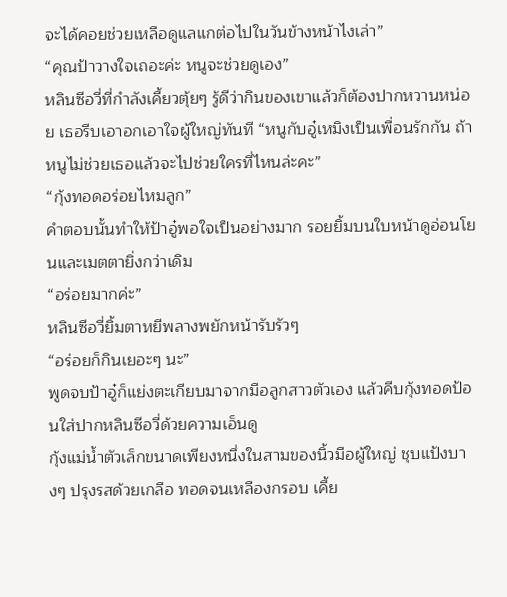จะได้คอยช่วยเหลือดูแลแกต่อไปในวันข้างหน้าไงเล่า”
“คุณป้าวางใจเถอะค่ะ หนูจะช่วยดูเอง”
หลินซีอวี่ที่กำลังเคี้ยวตุ้ยๆ รู้ดีว่ากินของเขาแล้วก็ต้องปากหวานหน่อย เธอรีบเอาอกเอาใจผู้ใหญ่ทันที “หนูกับอู๋เหมิงเป็นเพื่อนรักกัน ถ้าหนูไม่ช่วยเธอแล้วจะไปช่วยใครที่ไหนล่ะคะ”
“กุ้งทอดอร่อยไหมลูก”
คำตอบนั้นทำให้ป้าอู๋พอใจเป็นอย่างมาก รอยยิ้มบนใบหน้าดูอ่อนโยนและเมตตายิ่งกว่าเดิม
“อร่อยมากค่ะ”
หลินซีอวี่ยิ้มตาหยีพลางพยักหน้ารับรัวๆ
“อร่อยก็กินเยอะๆ นะ”
พูดจบป้าอู๋ก็แย่งตะเกียบมาจากมือลูกสาวตัวเอง แล้วคีบกุ้งทอดป้อนใส่ปากหลินซีอวี่ด้วยความเอ็นดู
กุ้งแม่น้ำตัวเล็กขนาดเพียงหนึ่งในสามของนิ้วมือผู้ใหญ่ ชุบแป้งบางๆ ปรุงรสด้วยเกลือ ทอดจนเหลืองกรอบ เคี้ย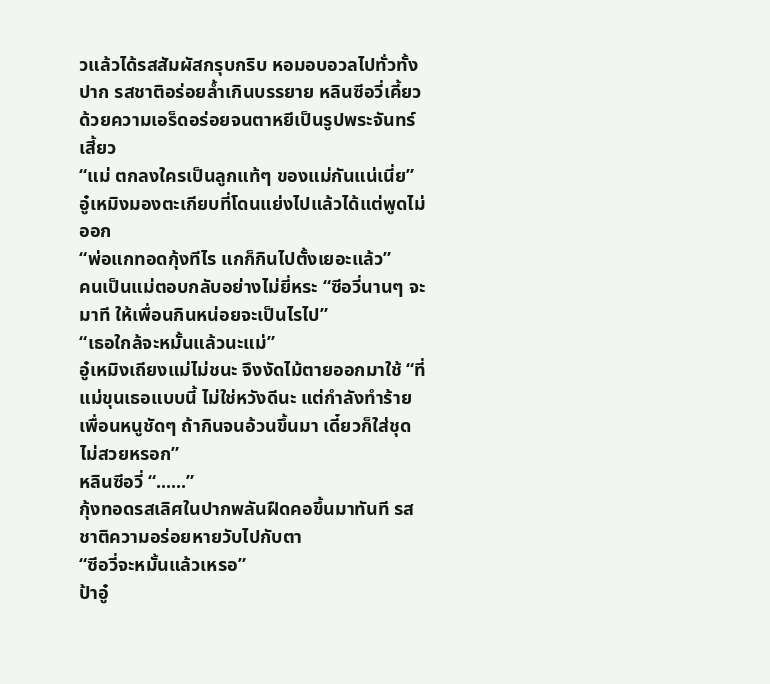วแล้วได้รสสัมผัสกรุบกริบ หอมอบอวลไปทั่วทั้งปาก รสชาติอร่อยล้ำเกินบรรยาย หลินซีอวี่เคี้ยวด้วยความเอร็ดอร่อยจนตาหยีเป็นรูปพระจันทร์เสี้ยว
“แม่ ตกลงใครเป็นลูกแท้ๆ ของแม่กันแน่เนี่ย”
อู๋เหมิงมองตะเกียบที่โดนแย่งไปแล้วได้แต่พูดไม่ออก
“พ่อแกทอดกุ้งทีไร แกก็กินไปตั้งเยอะแล้ว”
คนเป็นแม่ตอบกลับอย่างไม่ยี่หระ “ซีอวี่นานๆ จะมาที ให้เพื่อนกินหน่อยจะเป็นไรไป”
“เธอใกล้จะหมั้นแล้วนะแม่”
อู๋เหมิงเถียงแม่ไม่ชนะ จึงงัดไม้ตายออกมาใช้ “ที่แม่ขุนเธอแบบนี้ ไม่ใช่หวังดีนะ แต่กำลังทำร้ายเพื่อนหนูชัดๆ ถ้ากินจนอ้วนขึ้นมา เดี๋ยวก็ใส่ชุดไม่สวยหรอก”
หลินซีอวี่ “......”
กุ้งทอดรสเลิศในปากพลันฝืดคอขึ้นมาทันที รสชาติความอร่อยหายวับไปกับตา
“ซีอวี่จะหมั้นแล้วเหรอ”
ป้าอู๋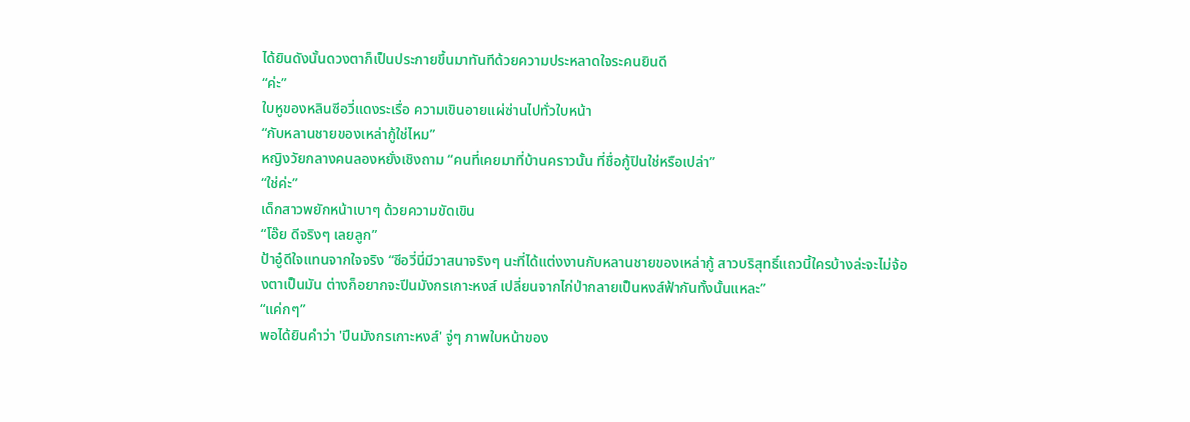ได้ยินดังนั้นดวงตาก็เป็นประกายขึ้นมาทันทีด้วยความประหลาดใจระคนยินดี
“ค่ะ”
ใบหูของหลินซีอวี่แดงระเรื่อ ความเขินอายแผ่ซ่านไปทั่วใบหน้า
“กับหลานชายของเหล่ากู้ใช่ไหม”
หญิงวัยกลางคนลองหยั่งเชิงถาม “คนที่เคยมาที่บ้านคราวนั้น ที่ชื่อกู้ปินใช่หรือเปล่า”
“ใช่ค่ะ”
เด็กสาวพยักหน้าเบาๆ ด้วยความขัดเขิน
“โอ๊ย ดีจริงๆ เลยลูก”
ป้าอู๋ดีใจแทนจากใจจริง “ซีอวี่นี่มีวาสนาจริงๆ นะที่ได้แต่งงานกับหลานชายของเหล่ากู้ สาวบริสุทธิ์แถวนี้ใครบ้างล่ะจะไม่จ้องตาเป็นมัน ต่างก็อยากจะปีนมังกรเกาะหงส์ เปลี่ยนจากไก่ป่ากลายเป็นหงส์ฟ้ากันทั้งนั้นแหละ”
“แค่กๆ”
พอได้ยินคำว่า 'ปีนมังกรเกาะหงส์' จู่ๆ ภาพใบหน้าของ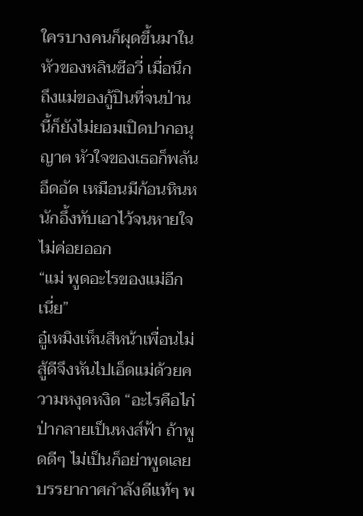ใครบางคนก็ผุดขึ้นมาในหัวของหลินซีอวี่ เมื่อนึกถึงแม่ของกู้ปินที่จนป่านนี้ก็ยังไม่ยอมเปิดปากอนุญาต หัวใจของเธอก็พลันอึดอัด เหมือนมีก้อนหินหนักอึ้งทับเอาไว้จนหายใจไม่ค่อยออก
“แม่ พูดอะไรของแม่อีกเนี่ย”
อู๋เหมิงเห็นสีหน้าเพื่อนไม่สู้ดีจึงหันไปเอ็ดแม่ด้วยความหงุดหงิด “อะไรคือไก่ป่ากลายเป็นหงส์ฟ้า ถ้าพูดดีๆ ไม่เป็นก็อย่าพูดเลย บรรยากาศกำลังดีแท้ๆ พ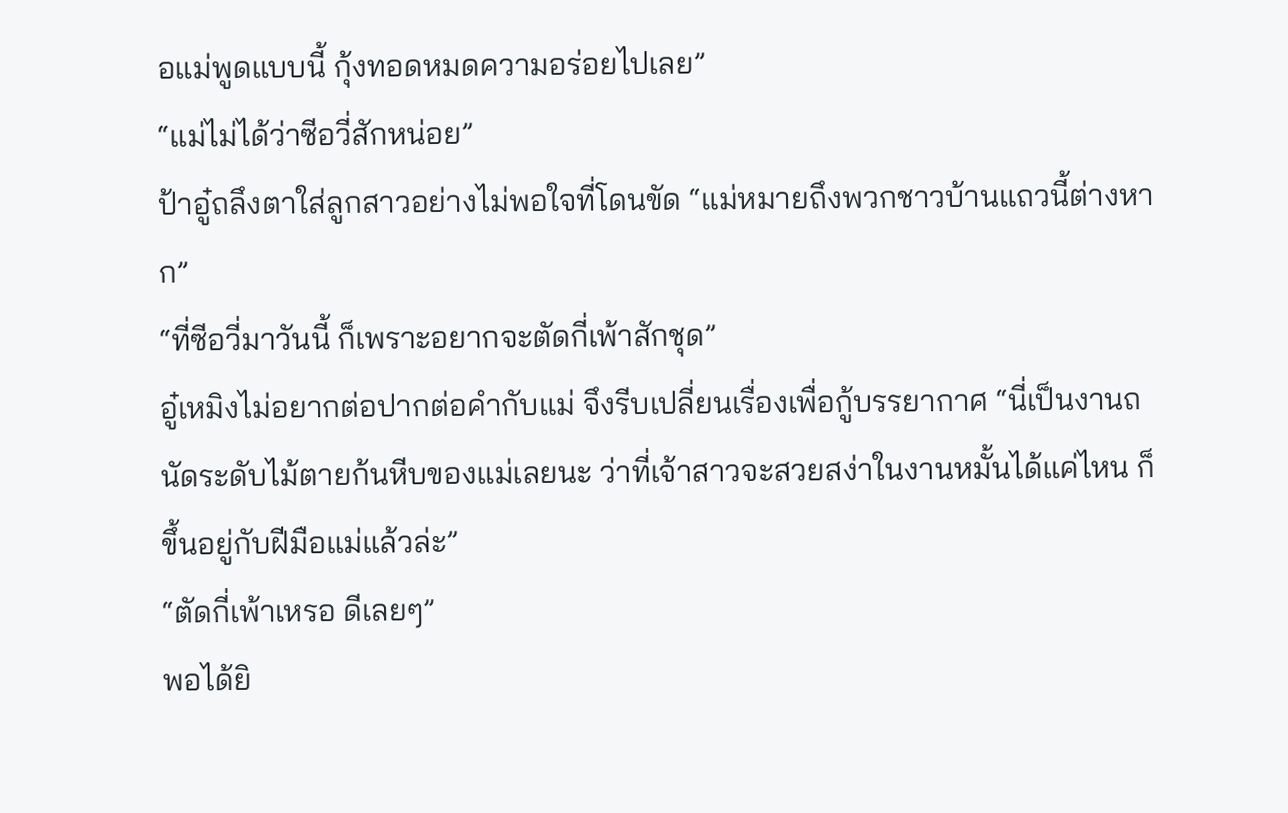อแม่พูดแบบนี้ กุ้งทอดหมดความอร่อยไปเลย”
“แม่ไม่ได้ว่าซีอวี่สักหน่อย”
ป้าอู๋ถลึงตาใส่ลูกสาวอย่างไม่พอใจที่โดนขัด “แม่หมายถึงพวกชาวบ้านแถวนี้ต่างหาก”
“ที่ซีอวี่มาวันนี้ ก็เพราะอยากจะตัดกี่เพ้าสักชุด”
อู๋เหมิงไม่อยากต่อปากต่อคำกับแม่ จึงรีบเปลี่ยนเรื่องเพื่อกู้บรรยากาศ “นี่เป็นงานถนัดระดับไม้ตายก้นหีบของแม่เลยนะ ว่าที่เจ้าสาวจะสวยสง่าในงานหมั้นได้แค่ไหน ก็ขึ้นอยู่กับฝีมือแม่แล้วล่ะ”
“ตัดกี่เพ้าเหรอ ดีเลยๆ”
พอได้ยิ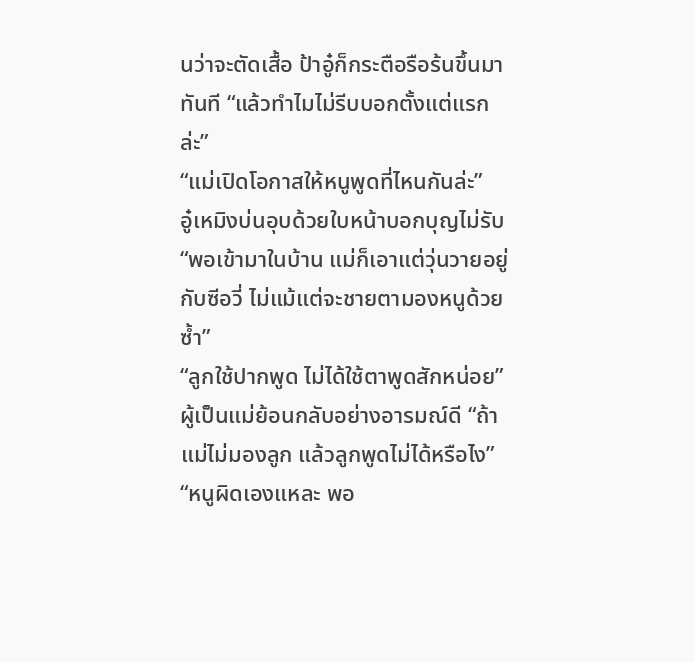นว่าจะตัดเสื้อ ป้าอู๋ก็กระตือรือร้นขึ้นมาทันที “แล้วทำไมไม่รีบบอกตั้งแต่แรกล่ะ”
“แม่เปิดโอกาสให้หนูพูดที่ไหนกันล่ะ”
อู๋เหมิงบ่นอุบด้วยใบหน้าบอกบุญไม่รับ “พอเข้ามาในบ้าน แม่ก็เอาแต่วุ่นวายอยู่กับซีอวี่ ไม่แม้แต่จะชายตามองหนูด้วยซ้ำ”
“ลูกใช้ปากพูด ไม่ได้ใช้ตาพูดสักหน่อย”
ผู้เป็นแม่ย้อนกลับอย่างอารมณ์ดี “ถ้าแม่ไม่มองลูก แล้วลูกพูดไม่ได้หรือไง”
“หนูผิดเองแหละ พอ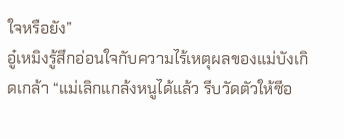ใจหรือยัง”
อู๋เหมิงรู้สึกอ่อนใจกับความไร้เหตุผลของแม่บังเกิดเกล้า “แม่เลิกแกล้งหนูได้แล้ว รีบวัดตัวให้ซีอ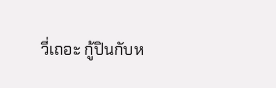วี่เถอะ กู้ปินกับห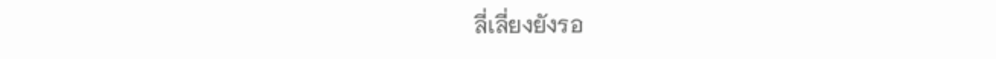ลี่เลี่ยงยังรอ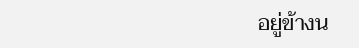อยู่ข้างน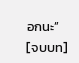อกนะ”
[จบบท]